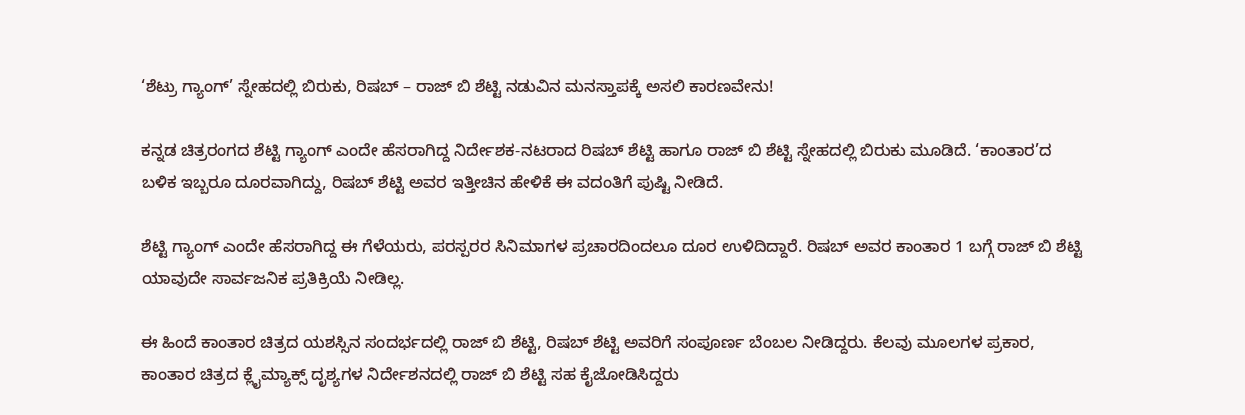‘ಶೆಟ್ರು ಗ್ಯಾಂಗ್’ ಸ್ನೇಹದಲ್ಲಿ ಬಿರುಕು, ರಿಷಬ್ – ರಾಜ್ ಬಿ ಶೆಟ್ಟಿ ನಡುವಿನ ಮನಸ್ತಾಪಕ್ಕೆ ಅಸಲಿ ಕಾರಣವೇನು!

ಕನ್ನಡ ಚಿತ್ರರಂಗದ ಶೆಟ್ಟಿ ಗ್ಯಾಂಗ್ ಎಂದೇ ಹೆಸರಾಗಿದ್ದ ನಿರ್ದೇಶಕ-ನಟರಾದ ರಿಷಬ್ ಶೆಟ್ಟಿ ಹಾಗೂ ರಾಜ್ ಬಿ ಶೆಟ್ಟಿ ಸ್ನೇಹದಲ್ಲಿ ಬಿರುಕು ಮೂಡಿದೆ. ‘ಕಾಂತಾರ’ದ ಬಳಿಕ ಇಬ್ಬರೂ ದೂರವಾಗಿದ್ದು, ರಿಷಬ್ ಶೆಟ್ಟಿ ಅವರ ಇತ್ತೀಚಿನ ಹೇಳಿಕೆ ಈ ವದಂತಿಗೆ ಪುಷ್ಟಿ ನೀಡಿದೆ.

ಶೆಟ್ಟಿ ಗ್ಯಾಂಗ್ ಎಂದೇ ಹೆಸರಾಗಿದ್ದ ಈ ಗೆಳೆಯರು, ಪರಸ್ಪರರ ಸಿನಿಮಾಗಳ ಪ್ರಚಾರದಿಂದಲೂ ದೂರ ಉಳಿದಿದ್ದಾರೆ. ರಿಷಬ್ ಅವರ ಕಾಂತಾರ 1 ಬಗ್ಗೆ ರಾಜ್ ಬಿ ಶೆಟ್ಟಿ ಯಾವುದೇ ಸಾರ್ವಜನಿಕ ಪ್ರತಿಕ್ರಿಯೆ ನೀಡಿಲ್ಲ.

ಈ ಹಿಂದೆ ಕಾಂತಾರ ಚಿತ್ರದ ಯಶಸ್ಸಿನ ಸಂದರ್ಭದಲ್ಲಿ ರಾಜ್ ಬಿ ಶೆಟ್ಟಿ, ರಿಷಬ್ ಶೆಟ್ಟಿ ಅವರಿಗೆ ಸಂಪೂರ್ಣ ಬೆಂಬಲ ನೀಡಿದ್ದರು. ಕೆಲವು ಮೂಲಗಳ ಪ್ರಕಾರ, ಕಾಂತಾರ ಚಿತ್ರದ ಕ್ಲೈಮ್ಯಾಕ್ಸ್ ದೃಶ್ಯಗಳ ನಿರ್ದೇಶನದಲ್ಲಿ ರಾಜ್ ಬಿ ಶೆಟ್ಟಿ ಸಹ ಕೈಜೋಡಿಸಿದ್ದರು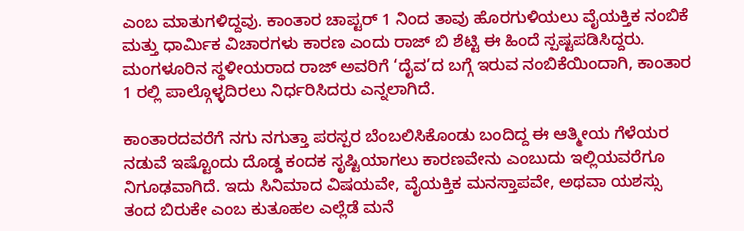ಎಂಬ ಮಾತುಗಳಿದ್ದವು. ಕಾಂತಾರ ಚಾಪ್ಟರ್ 1 ನಿಂದ ತಾವು ಹೊರಗುಳಿಯಲು ವೈಯಕ್ತಿಕ ನಂಬಿಕೆ ಮತ್ತು ಧಾರ್ಮಿಕ ವಿಚಾರಗಳು ಕಾರಣ ಎಂದು ರಾಜ್ ಬಿ ಶೆಟ್ಟಿ ಈ ಹಿಂದೆ ಸ್ಪಷ್ಟಪಡಿಸಿದ್ದರು. ಮಂಗಳೂರಿನ ಸ್ಥಳೀಯರಾದ ರಾಜ್ ಅವರಿಗೆ ‘ದೈವ’ದ ಬಗ್ಗೆ ಇರುವ ನಂಬಿಕೆಯಿಂದಾಗಿ, ಕಾಂತಾರ 1 ರಲ್ಲಿ ಪಾಲ್ಗೊಳ್ಳದಿರಲು ನಿರ್ಧರಿಸಿದರು ಎನ್ನಲಾಗಿದೆ.

ಕಾಂತಾರದವರೆಗೆ ನಗು ನಗುತ್ತಾ ಪರಸ್ಪರ ಬೆಂಬಲಿಸಿಕೊಂಡು ಬಂದಿದ್ದ ಈ ಆತ್ಮೀಯ ಗೆಳೆಯರ ನಡುವೆ ಇಷ್ಟೊಂದು ದೊಡ್ಡ ಕಂದಕ ಸೃಷ್ಟಿಯಾಗಲು ಕಾರಣವೇನು ಎಂಬುದು ಇಲ್ಲಿಯವರೆಗೂ ನಿಗೂಢವಾಗಿದೆ. ಇದು ಸಿನಿಮಾದ ವಿಷಯವೇ, ವೈಯಕ್ತಿಕ ಮನಸ್ತಾಪವೇ, ಅಥವಾ ಯಶಸ್ಸು ತಂದ ಬಿರುಕೇ ಎಂಬ ಕುತೂಹಲ ಎಲ್ಲೆಡೆ ಮನೆ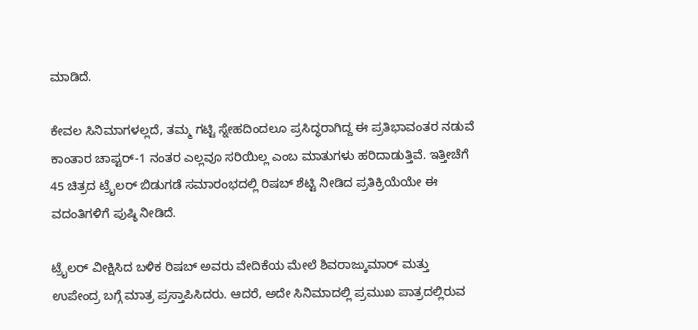ಮಾಡಿದೆ.

ಕೇವಲ ಸಿನಿಮಾಗಳಲ್ಲದೆ, ತಮ್ಮ ಗಟ್ಟಿ ಸ್ನೇಹದಿಂದಲೂ ಪ್ರಸಿದ್ಧರಾಗಿದ್ದ ಈ ಪ್ರತಿಭಾವಂತರ ನಡುವೆ ಕಾಂತಾರ ಚಾಪ್ಟರ್-1 ನಂತರ ಎಲ್ಲವೂ ಸರಿಯಿಲ್ಲ ಎಂಬ ಮಾತುಗಳು ಹರಿದಾಡುತ್ತಿವೆ. ಇತ್ತೀಚೆಗೆ 45 ಚಿತ್ರದ ಟ್ರೈಲರ್ ಬಿಡುಗಡೆ ಸಮಾರಂಭದಲ್ಲಿ ರಿಷಬ್ ಶೆಟ್ಟಿ ನೀಡಿದ ಪ್ರತಿಕ್ರಿಯೆಯೇ ಈ ವದಂತಿಗಳಿಗೆ ಪುಷ್ಠಿ ನೀಡಿದೆ.

ಟ್ರೈಲರ್ ವೀಕ್ಷಿಸಿದ ಬಳಿಕ ರಿಷಬ್ ಅವರು ವೇದಿಕೆಯ ಮೇಲೆ ಶಿವರಾಜ್ಕುಮಾರ್ ಮತ್ತು ಉಪೇಂದ್ರ ಬಗ್ಗೆ ಮಾತ್ರ ಪ್ರಸ್ತಾಪಿಸಿದರು. ಆದರೆ, ಅದೇ ಸಿನಿಮಾದಲ್ಲಿ ಪ್ರಮುಖ ಪಾತ್ರದಲ್ಲಿರುವ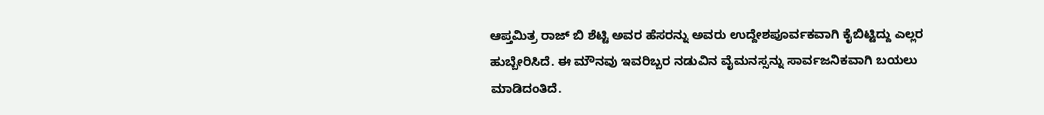ಆಪ್ತಮಿತ್ರ ರಾಜ್ ಬಿ ಶೆಟ್ಟಿ ಅವರ ಹೆಸರನ್ನು ಅವರು ಉದ್ದೇಶಪೂರ್ವಕವಾಗಿ ಕೈಬಿಟ್ಟಿದ್ದು ಎಲ್ಲರ ಹುಬ್ಬೇರಿಸಿದೆ. ಈ ಮೌನವು ಇವರಿಬ್ಬರ ನಡುವಿನ ವೈಮನಸ್ಸನ್ನು ಸಾರ್ವಜನಿಕವಾಗಿ ಬಯಲು ಮಾಡಿದಂತಿದೆ.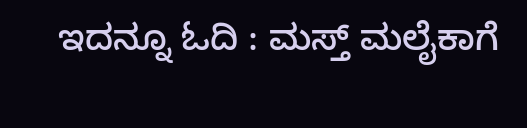ಇದನ್ನೂ ಓದಿ : ಮಸ್ತ್ ಮಲೈಕಾಗೆ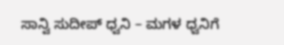ಸಾನ್ವಿ ಸುದೀಪ್ ಧ್ವನಿ – ಮಗಳ ಧ್ವನಿಗೆ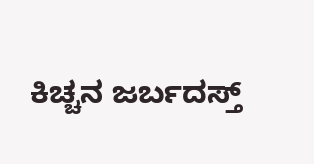ಕಿಚ್ಚನ ಜರ್ಬದಸ್ತ್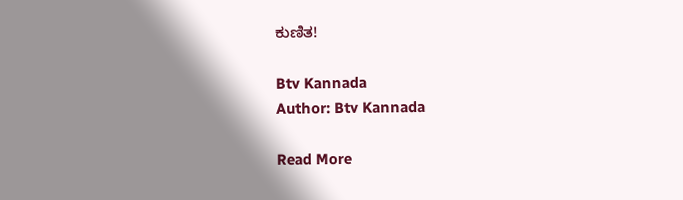ಕುಣಿತ!

Btv Kannada
Author: Btv Kannada

Read More